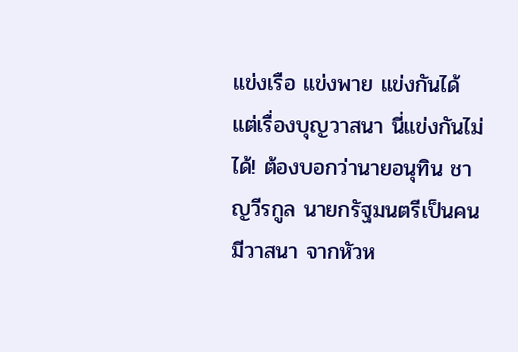แข่งเรือ แข่งพาย แข่งกันได้ แต่เรื่องบุญวาสนา นี่แข่งกันไม่ได้! ต้องบอกว่านายอนุทิน ชาญวีรกูล นายกรัฐมนตรีเป็นคนมีวาสนา จากหัวห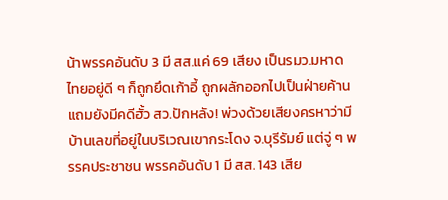น้าพรรคอันดับ 3 มี สส.แค่ 69 เสียง เป็นรมว.มหาดไทยอยู่ดี ๆ ก็ถูกยึดเก้าอี้ ถูกผลักออกไปเป็นฝ่ายค้าน
แถมยังมีคดีฮั้ว สว.ปักหลัง! พ่วงด้วยเสียงครหาว่ามีบ้านเลขที่อยู่ในบริเวณเขากระโดง จ.บุรีรัมย์ แต่จู่ ๆ พรรคประชาชน พรรคอันดับ 1 มี สส. 143 เสีย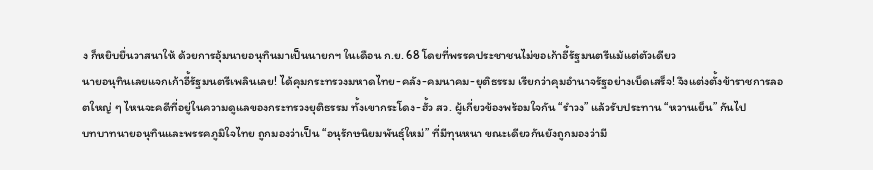ง ก็หยิบยื่นวาสนาให้ ด้วยการอุ้มนายอนุทินมาเป็นนายกฯ ในเดือน ก.ย. 68 โดยที่พรรคประชาชนไม่ขอเก้าอี้รัฐมนตรีแม้แต่ตัวเดียว
นายอนุทินเลยแจกเก้าอี้รัฐมนตรีเพลินเลย! ได้คุมกระทรวงมหาดไทย-คลัง-คมนาคม-ยุติธรรม เรียกว่าคุมอำนาจรัฐอย่างเบ็ดเสร็จ! จึงแต่งตั้งข้าราชการลอตใหญ่ ๆ ไหนจะคดีที่อยู่ในความดูแลของกระทรวงยุติธรรม ทั้งเขากระโดง-ฮั้ว สว. ผู้เกี่ยวข้องพร้อมใจกัน “รำวง” แล้วรับประทาน “หวานเย็น” กันไป
บทบาทนายอนุทินและพรรคภูมิใจไทย ถูกมองว่าเป็น “อนุรักษนิยมพันธุ์ใหม่” ที่มีทุนหนา ขณะเดียวกันยังถูกมองว่ามี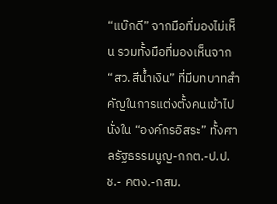“แบ๊กดี” จากมือที่มองไม่เห็น รวมทั้งมือที่มองเห็นจาก “สว.สีน้ำเงิน” ที่มีบทบาทสำคัญในการแต่งตั้งคนเข้าไปนั่งใน “องค์กรอิสระ” ทั้งศาลรัฐธรรมนูญ-กกต.-ป.ป.ช.- คตง.-กสม.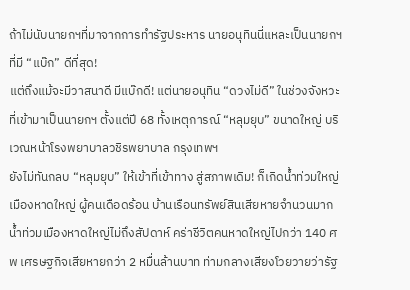ถ้าไม่นับนายกฯที่มาจากการทำรัฐประหาร นายอนุทินนี่แหละเป็นนายกฯที่มี “แบ๊ก” ดีที่สุด!
แต่ถึงแม้จะมีวาสนาดี มีแบ๊กดี! แต่นายอนุทิน “ดวงไม่ดี” ในช่วงจังหวะที่เข้ามาเป็นนายกฯ ตั้งแต่ปี 68 ทั้งเหตุการณ์ “หลุมยุบ” ขนาดใหญ่ บริเวณหน้าโรงพยาบาลวชิรพยาบาล กรุงเทพฯ
ยังไม่ทันกลบ “หลุมยุบ” ให้เข้าที่เข้าทาง สู่สภาพเดิม! ก็เกิดน้ำท่วมใหญ่เมืองหาดใหญ่ ผู้คนเดือดร้อน บ้านเรือนทรัพย์สินเสียหายจำนวนมาก น้ำท่วมเมืองหาดใหญ่ไม่ถึงสัปดาห์ คร่าชีวิตคนหาดใหญ่ไปกว่า 140 ศพ เศรษฐกิจเสียหายกว่า 2 หมื่นล้านบาท ท่ามกลางเสียงโวยวายว่ารัฐ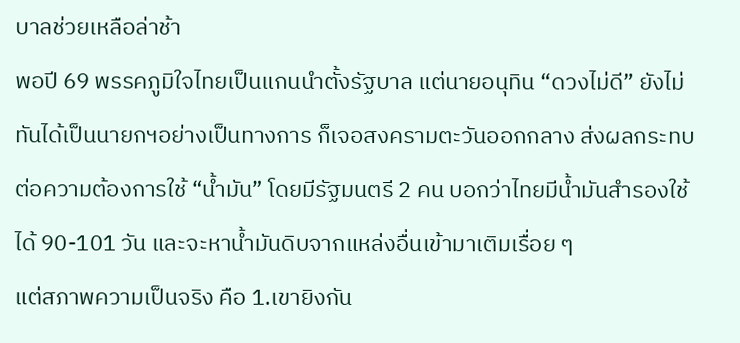บาลช่วยเหลือล่าช้า
พอปี 69 พรรคภูมิใจไทยเป็นแกนนำตั้งรัฐบาล แต่นายอนุทิน “ดวงไม่ดี” ยังไม่ทันได้เป็นนายกฯอย่างเป็นทางการ ก็เจอสงครามตะวันออกกลาง ส่งผลกระทบต่อความต้องการใช้ “น้ำมัน” โดยมีรัฐมนตรี 2 คน บอกว่าไทยมีน้ำมันสำรองใช้ได้ 90-101 วัน และจะหาน้ำมันดิบจากแหล่งอื่นเข้ามาเติมเรื่อย ๆ
แต่สภาพความเป็นจริง คือ 1.เขายิงกัน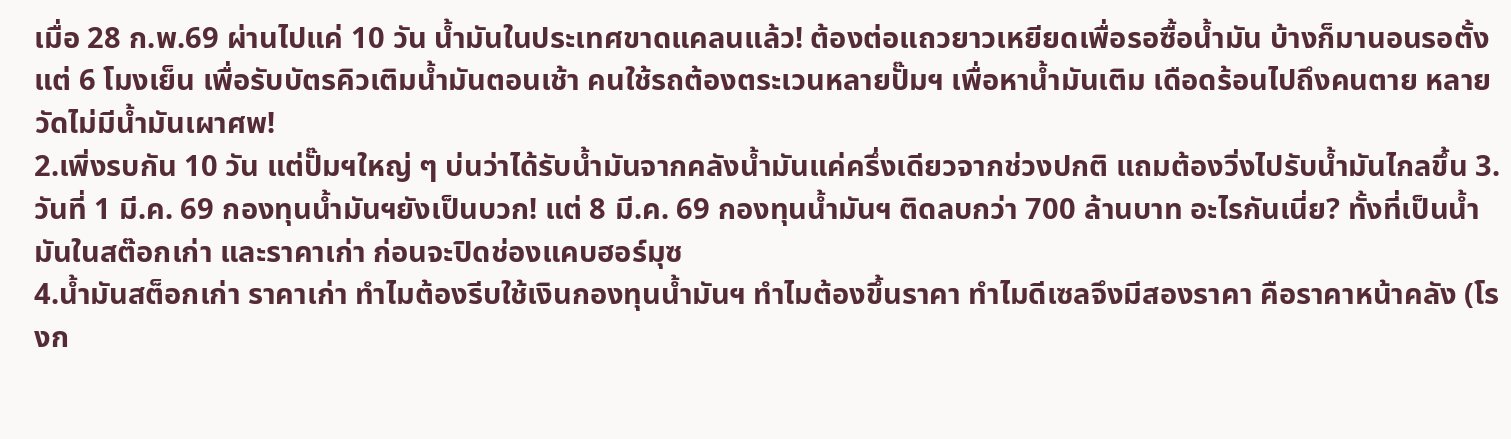เมื่อ 28 ก.พ.69 ผ่านไปแค่ 10 วัน น้ำมันในประเทศขาดแคลนแล้ว! ต้องต่อแถวยาวเหยียดเพื่อรอซื้อน้ำมัน บ้างก็มานอนรอตั้งแต่ 6 โมงเย็น เพื่อรับบัตรคิวเติมน้ำมันตอนเช้า คนใช้รถต้องตระเวนหลายปั๊มฯ เพื่อหาน้ำมันเติม เดือดร้อนไปถึงคนตาย หลายวัดไม่มีน้ำมันเผาศพ!
2.เพิ่งรบกัน 10 วัน แต่ปั๊มฯใหญ่ ๆ บ่นว่าได้รับน้ำมันจากคลังน้ำมันแค่ครึ่งเดียวจากช่วงปกติ แถมต้องวิ่งไปรับน้ำมันไกลขึ้น 3.วันที่ 1 มี.ค. 69 กองทุนน้ำมันฯยังเป็นบวก! แต่ 8 มี.ค. 69 กองทุนน้ำมันฯ ติดลบกว่า 700 ล้านบาท อะไรกันเนี่ย? ทั้งที่เป็นน้ำมันในสต๊อกเก่า และราคาเก่า ก่อนจะปิดช่องแคบฮอร์มุซ
4.น้ำมันสต็อกเก่า ราคาเก่า ทำไมต้องรีบใช้เงินกองทุนน้ำมันฯ ทำไมต้องขึ้นราคา ทำไมดีเซลจึงมีสองราคา คือราคาหน้าคลัง (โรงก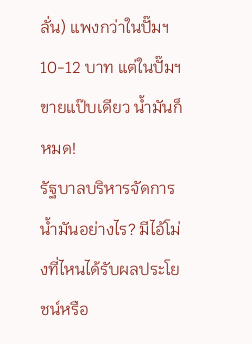ลั่น) แพงกว่าในปั๊มฯ 10-12 บาท แต่ในปั๊มฯขายแป๊บเดียว น้ำมันก็หมด!
รัฐบาลบริหารจัดการน้ำมันอย่างไร? มีไอ้โม่งที่ไหนได้รับผลประโยชน์หรือ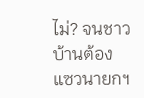ไม่? จนชาวบ้านต้องแซวนายกฯ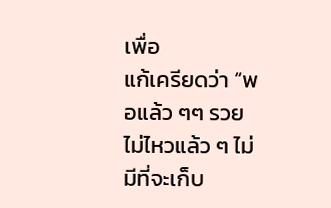เพื่อ
แก้เครียดว่า “พอแล้ว ๆๆ รวยไม่ไหวแล้ว ๆ ไม่มีที่จะเก็บ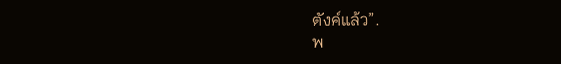ตังค์แล้ว”.
พ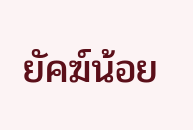ยัคฆ์น้อย